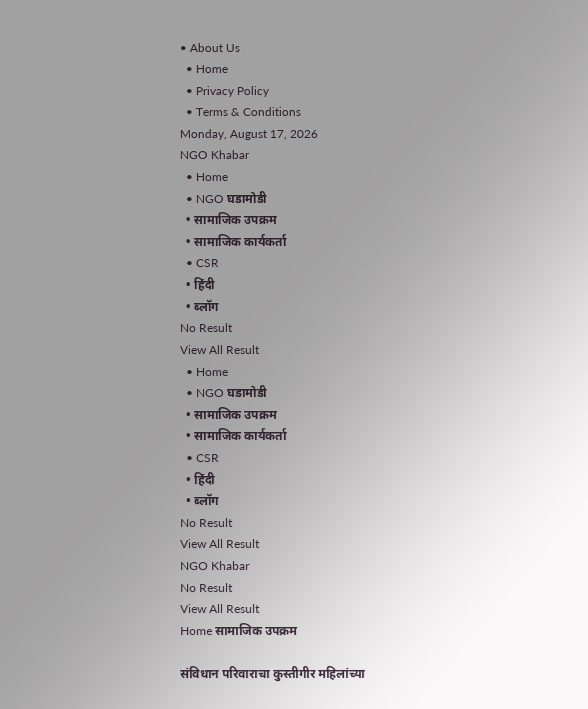• About Us
  • Home
  • Privacy Policy
  • Terms & Conditions
Monday, August 17, 2026
NGO Khabar
  • Home
  • NGO घडामोडी
  • सामाजिक उपक्रम
  • सामाजिक कार्यकर्ता
  • CSR
  • हिंदी
  • ब्लॉग
No Result
View All Result
  • Home
  • NGO घडामोडी
  • सामाजिक उपक्रम
  • सामाजिक कार्यकर्ता
  • CSR
  • हिंदी
  • ब्लॉग
No Result
View All Result
NGO Khabar
No Result
View All Result
Home सामाजिक उपक्रम

संविधान परिवाराचा कुस्तीगीर महिलांच्या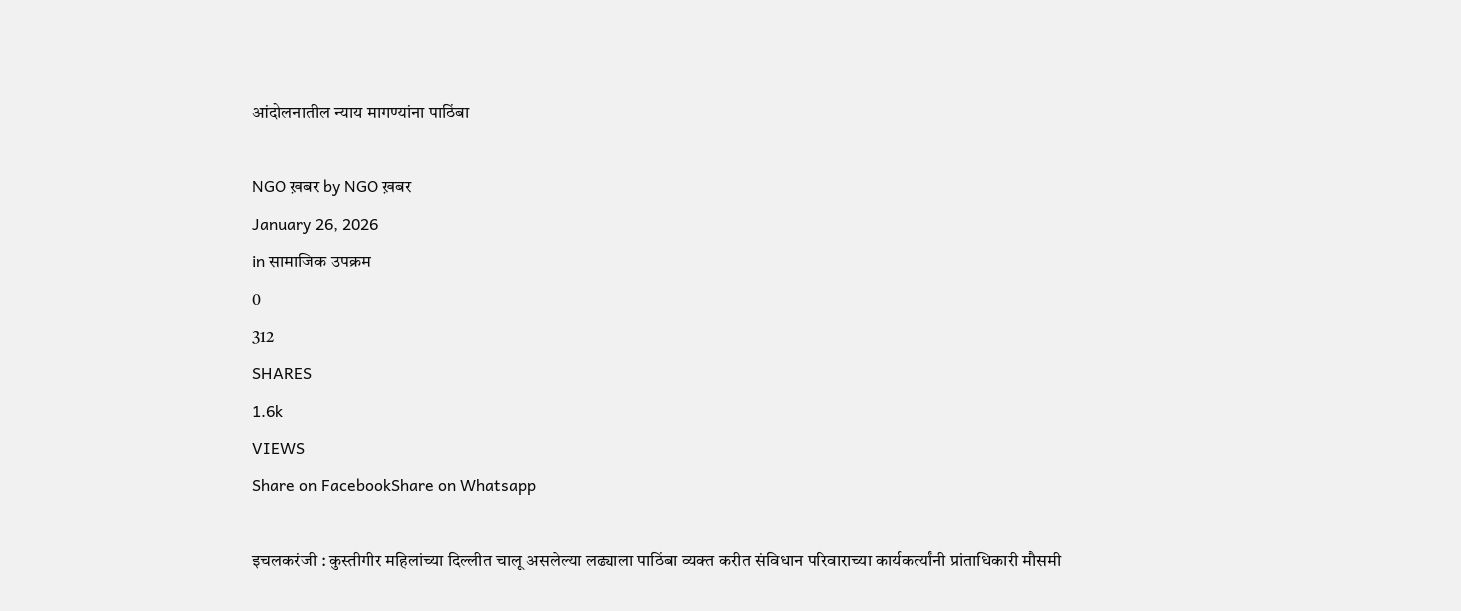आंदोलनातील न्याय मागण्यांना पाठिंबा

NGO ख़बर by NGO ख़बर
January 26, 2026
in सामाजिक उपक्रम
0
312
SHARES
1.6k
VIEWS
Share on FacebookShare on Whatsapp

इचलकरंजी : कुस्तीगीर महिलांच्या दिल्लीत चालू असलेल्या लढ्याला पाठिंबा व्यक्त करीत संविधान परिवाराच्या कार्यकर्त्यांनी प्रांताधिकारी मौसमी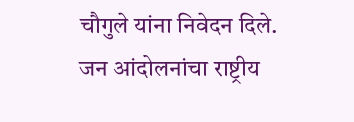चौगुले यांना निवेदन दिले.
जन आंदोलनांचा राष्ट्रीय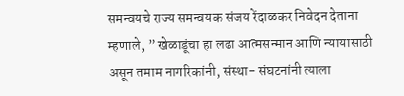समन्वयचे राज्य समन्वयक संजय रेंदाळकर निवेदन देताना म्हणाले, ” खेळाडूंचा हा लढा आत्मसन्मान आणि न्यायासाठी असून तमाम नागरिकांनी, संस्था- संघटनांनी त्याला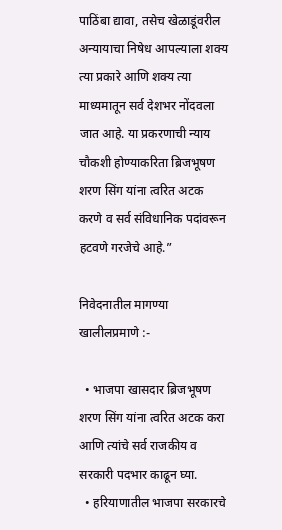पाठिंबा द्यावा, तसेच खेळाडूंवरील अन्यायाचा निषेध आपल्याला शक्य त्या प्रकारे आणि शक्य त्या माध्यमातून सर्व देशभर नोंदवला जात आहे. या प्रकरणाची न्याय चौकशी होण्याकरिता ब्रिजभूषण शरण सिंग यांना त्वरित अटक करणे व सर्व संविधानिक पदांवरून हटवणे गरजेचे आहे.”

निवेदनातील मागण्या खालीलप्रमाणे :-

  • भाजपा खासदार ब्रिजभूषण शरण सिंग यांना त्वरित अटक करा आणि त्यांचे सर्व राजकीय व सरकारी पदभार काढून घ्या.
  • हरियाणातील भाजपा सरकारचे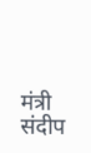मंत्री संदीप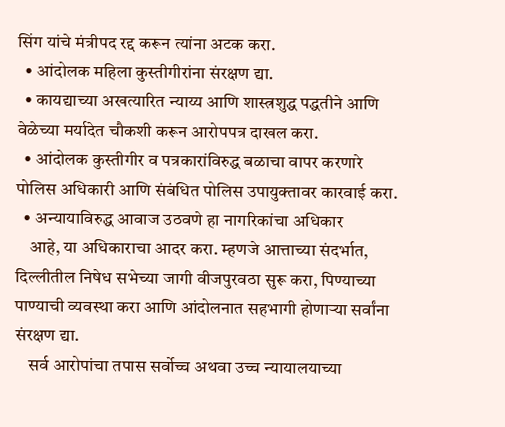सिंग यांचे मंत्रीपद रद्द करून त्यांना अटक करा.
  • आंदोलक महिला कुस्तीगीरांना संरक्षण द्या.
  • कायद्याच्या अखत्यारित न्याय्य आणि शास्त्रशुद्ध पद्धतीने आणि वेळेच्या मर्यादेत चौकशी करून आरोपपत्र दाखल करा.
  • आंदोलक कुस्तीगीर व पत्रकारांविरुद्ध बळाचा वापर करणारे पोलिस अधिकारी आणि संबंधित पोलिस उपायुक्तावर कारवाई करा.
  • अन्यायाविरुद्ध आवाज उठवणे हा नागरिकांचा अधिकार
    आहे, या अधिकाराचा आदर करा. म्हणजे आत्ताच्या संदर्भात, दिल्लीतील निषेध सभेच्या जागी वीजपुरवठा सुरू करा, पिण्याच्या पाण्याची व्यवस्था करा आणि आंदोलनात सहभागी होणाऱ्या सर्वांना संरक्षण द्या.
    सर्व आरोपांचा तपास सर्वोच्च अथवा उच्च न्यायालयाच्या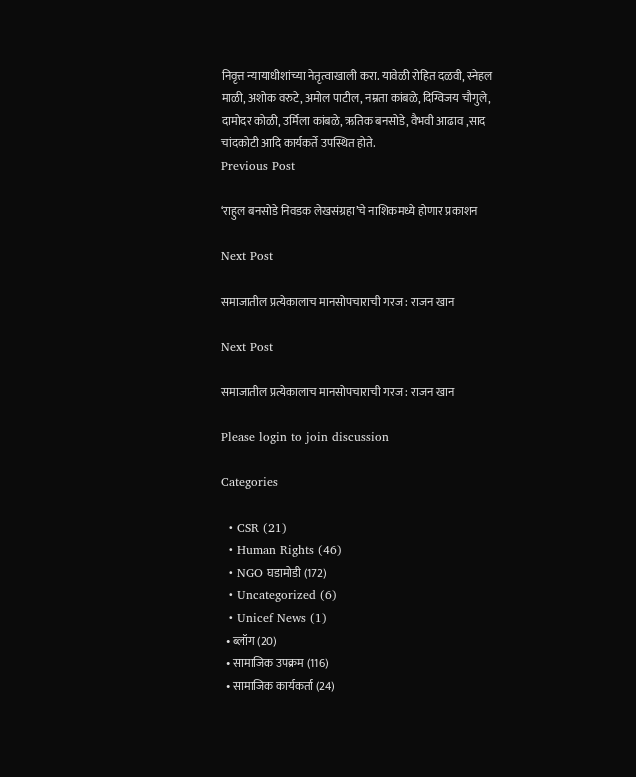निवृत्त न्यायाधीशांच्या नेतृत्वाखाली करा. यावेळी रोहित दळवी, स्नेहल माळी, अशोक वरुटे, अमोल पाटील, नम्रता कांबळे, दिग्विजय चौगुले, दामोदर कोळी, उर्मिला कांबळे, ऋतिक बनसोडे, वैभवी आढाव ,साद चांदकोटी आदि कार्यकर्ते उपस्थित होते.
Previous Post

‘राहुल बनसोडे निवडक लेखसंग्रहा’चे नाशिकमध्ये होणार प्रकाशन

Next Post

समाजातील प्रत्येकालाच मानसोपचाराची गरज : राजन खान

Next Post

समाजातील प्रत्येकालाच मानसोपचाराची गरज : राजन खान

Please login to join discussion

Categories

  • CSR (21)
  • Human Rights (46)
  • NGO घडामोडी (172)
  • Uncategorized (6)
  • Unicef News (1)
  • ब्लॉग (20)
  • सामाजिक उपक्रम (116)
  • सामाजिक कार्यकर्ता (24)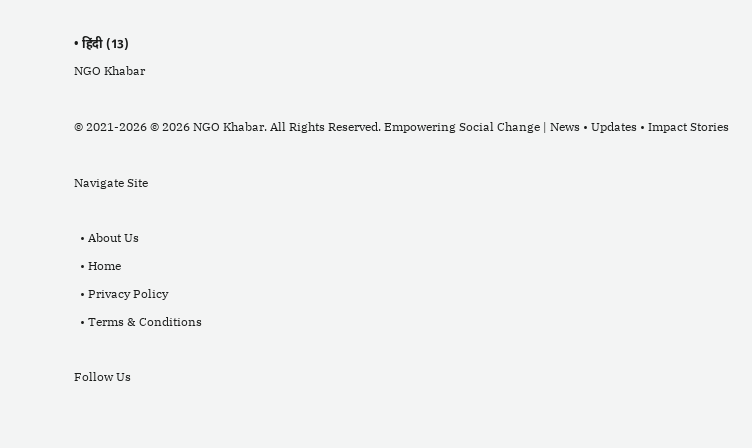• हिंदी (13)
NGO Khabar

© 2021-2026 © 2026 NGO Khabar. All Rights Reserved. Empowering Social Change | News • Updates • Impact Stories

Navigate Site

  • About Us
  • Home
  • Privacy Policy
  • Terms & Conditions

Follow Us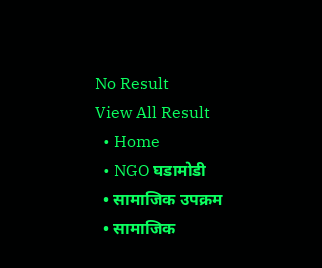No Result
View All Result
  • Home
  • NGO घडामोडी
  • सामाजिक उपक्रम
  • सामाजिक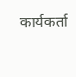कार्यकर्ता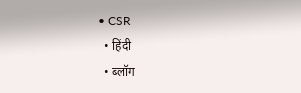• CSR
  • हिंदी
  • ब्लॉग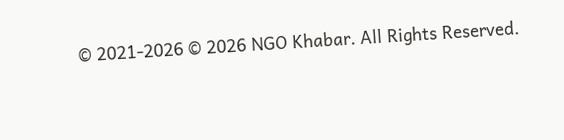© 2021-2026 © 2026 NGO Khabar. All Rights Reserved.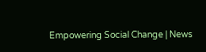Empowering Social Change | News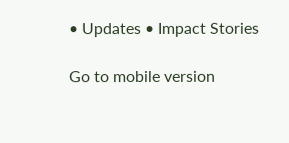• Updates • Impact Stories

Go to mobile version